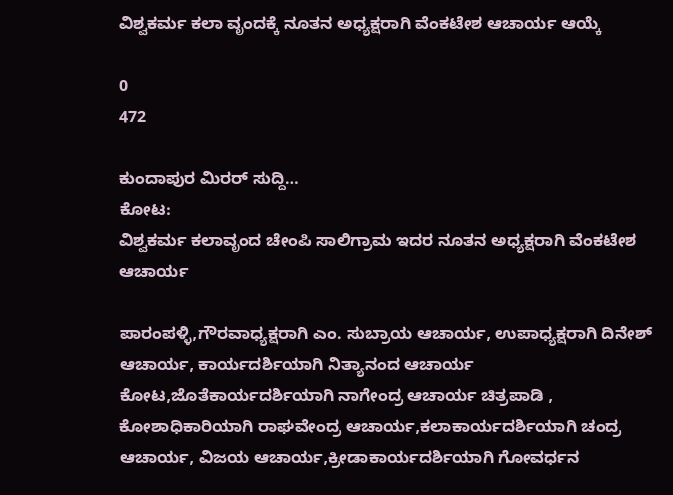ವಿಶ್ವಕರ್ಮ ಕಲಾ ವೃಂದಕ್ಕೆ ನೂತನ ಅಧ್ಯಕ್ಷರಾಗಿ ವೆಂಕಟೇಶ ಆಚಾರ್ಯ ಆಯ್ಕೆ

0
472

ಕುಂದಾಪುರ ಮಿರರ್ ಸುದ್ದಿ…
ಕೋಟ:
ವಿಶ್ವಕರ್ಮ ಕಲಾವೃಂದ ಚೇಂಪಿ ಸಾಲಿಗ್ರಾಮ ಇದರ ನೂತನ ಅಧ್ಯಕ್ಷರಾಗಿ ವೆಂಕಟೇಶ ಆಚಾರ್ಯ

ಪಾರಂಪಳ್ಳಿ,ಗೌರವಾಧ್ಯಕ್ಷರಾಗಿ ಎಂ. ಸುಬ್ರಾಯ ಆಚಾರ್ಯ, ಉಪಾಧ್ಯಕ್ಷರಾಗಿ ದಿನೇಶ್ ಆಚಾರ್ಯ, ಕಾರ್ಯದರ್ಶಿಯಾಗಿ ನಿತ್ಯಾನಂದ ಆಚಾರ್ಯ ಕೋಟ,ಜೊತೆಕಾರ್ಯದರ್ಶಿಯಾಗಿ ನಾಗೇಂದ್ರ ಆಚಾರ್ಯ ಚಿತ್ರಪಾಡಿ , ಕೋಶಾಧಿಕಾರಿಯಾಗಿ ರಾಘವೇಂದ್ರ ಆಚಾರ್ಯ,ಕಲಾಕಾರ್ಯದರ್ಶಿಯಾಗಿ ಚಂದ್ರ ಆಚಾರ್ಯ, ವಿಜಯ ಆಚಾರ್ಯ,ಕ್ರೀಡಾಕಾರ್ಯದರ್ಶಿಯಾಗಿ ಗೋವರ್ಧನ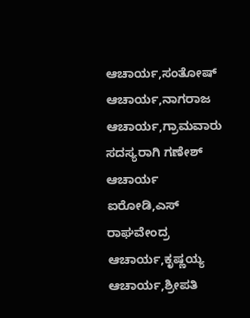ಆಚಾರ್ಯ,ಸಂತೋಷ್ ಆಚಾರ್ಯ,ನಾಗರಾಜ ಆಚಾರ್ಯ,ಗ್ರಾಮವಾರು ಸದಸ್ಯರಾಗಿ ಗಣೇಶ್ ಆಚಾರ್ಯ ಐರೋಡಿ,ಎಸ್ ರಾಘವೇಂದ್ರ ಆಚಾರ್ಯ,ಕೃಷ್ಣಯ್ಯ ಆಚಾರ್ಯ,ಶ್ರೀಪತಿ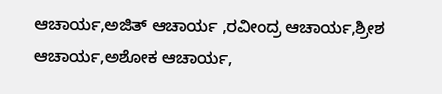ಆಚಾರ್ಯ,ಅಜಿತ್ ಆಚಾರ್ಯ ,ರವೀಂದ್ರ ಆಚಾರ್ಯ,ಶ್ರೀಶ ಆಚಾರ್ಯ,ಅಶೋಕ ಆಚಾರ್ಯ,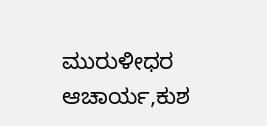ಮುರುಳೀಧರ ಆಚಾರ್ಯ,ಕುಶ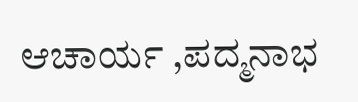ಆಚಾರ್ಯ ,ಪದ್ಮನಾಭ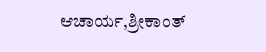ಆಚಾರ್ಯ,ಶ್ರೀಕಾಂತ್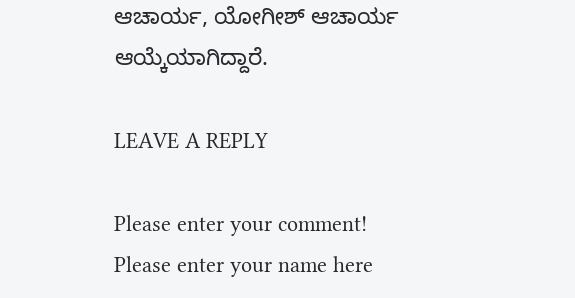ಆಚಾರ್ಯ, ಯೋಗೀಶ್ ಆಚಾರ್ಯ ಆಯ್ಕೆಯಾಗಿದ್ದಾರೆ.

LEAVE A REPLY

Please enter your comment!
Please enter your name here